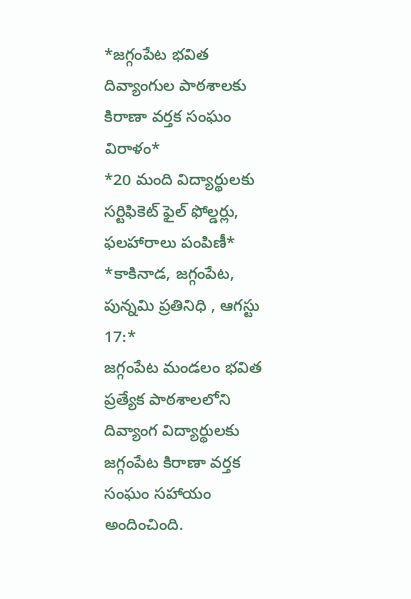*జగ్గంపేట భవిత దివ్యాంగుల పాఠశాలకు కిరాణా వర్తక సంఘం విరాళం*
*20 మంది విద్యార్థులకు సర్టిఫికెట్ ఫైల్ ఫోల్డర్లు, ఫలహారాలు పంపిణీ*
*కాకినాడ, జగ్గంపేట, పున్నమి ప్రతినిధి , ఆగస్టు 17:*
జగ్గంపేట మండలం భవిత ప్రత్యేక పాఠశాలలోని దివ్యాంగ విద్యార్థులకు జగ్గంపేట కిరాణా వర్తక సంఘం సహాయం అందించింది.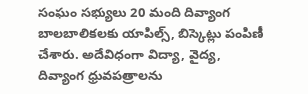సంఘం సభ్యులు 20 మంది దివ్యాంగ బాలబాలికలకు యాపిల్స్, బిస్కెట్లు పంపిణీ చేశారు. అదేవిధంగా విద్యా, వైద్య, దివ్యాంగ ధ్రువపత్రాలను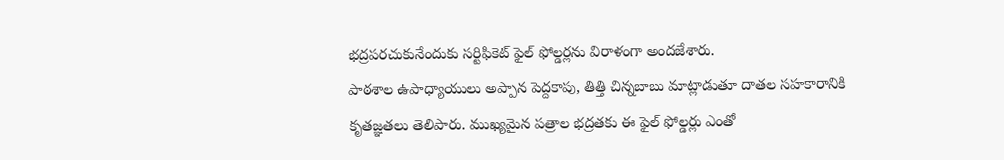భద్రపరచుకునేందుకు సర్టిఫికెట్ ఫైల్ ఫోల్డర్లను విరాళంగా అందజేశారు.
పాఠశాల ఉపాధ్యాయులు అప్పాన పెద్దకాపు, తిత్తి చిన్నబాబు మాట్లాడుతూ దాతల సహకారానికి కృతజ్ఞతలు తెలిపారు. ముఖ్యమైన పత్రాల భద్రతకు ఈ ఫైల్ ఫోల్డర్లు ఎంతో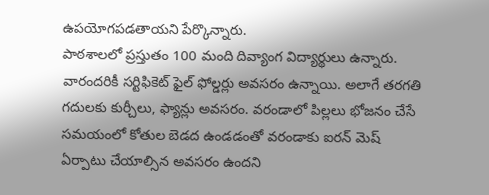ఉపయోగపడతాయని పేర్కొన్నారు.
పాఠశాలలో ప్రస్తుతం 100 మంది దివ్యాంగ విద్యార్థులు ఉన్నారు. వారందరికీ సర్టిఫికెట్ ఫైల్ ఫోల్డర్లు అవసరం ఉన్నాయి. అలాగే తరగతి గదులకు కుర్చీలు, ఫ్యాన్లు అవసరం. వరండాలో పిల్లలు భోజనం చేసే సమయంలో కోతుల బెడద ఉండడంతో వరండాకు ఐరన్ మెష్ ఏర్పాటు చేయాల్సిన అవసరం ఉందని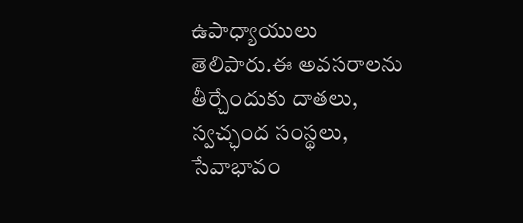ఉపాధ్యాయులు తెలిపారు.ఈ అవసరాలను తీర్చేందుకు దాతలు, స్వచ్ఛంద సంస్థలు, సేవాభావం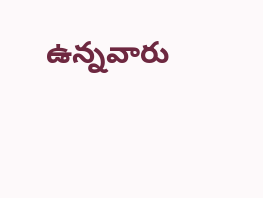ఉన్నవారు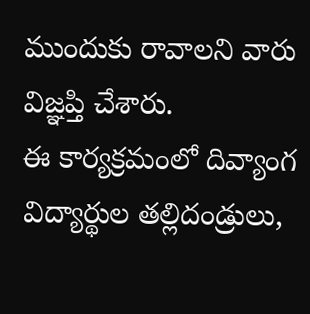ముందుకు రావాలని వారు విజ్ఞప్తి చేశారు.
ఈ కార్యక్రమంలో దివ్యాంగ విద్యార్థుల తల్లిదండ్రులు,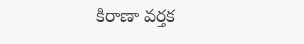కిరాణా వర్తక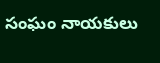సంఘం నాయకులు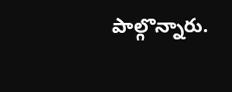పాల్గొన్నారు.